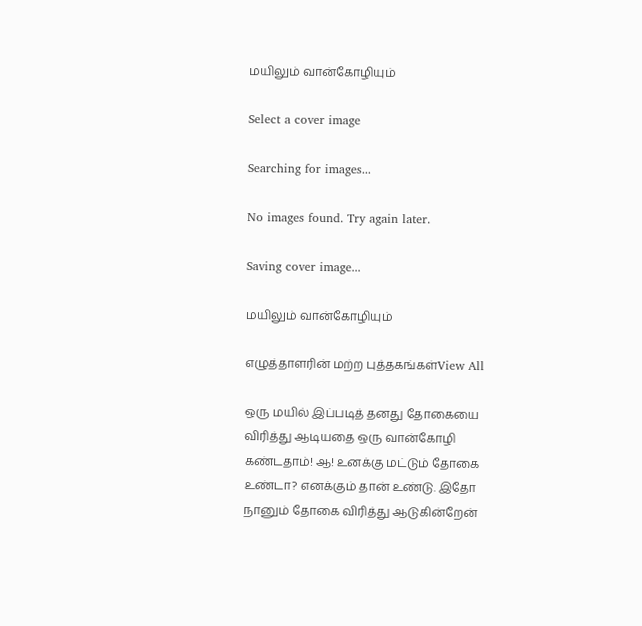மயிலும் வான்கோழியும்

Select a cover image

Searching for images...

No images found. Try again later.

Saving cover image...

மயிலும் வான்கோழியும்

எழுத்தாளரின் மற்ற புத்தகங்கள்View All

ஒரு மயில் இப்படித் தனது தோகையை விரித்து ஆடியதை ஒரு வான்கோழி கண்டதாம்! ஆ! உனக்கு மட்டும் தோகை உண்டா? எனக்கும் தான் உண்டு. இதோ நானும் தோகை விரித்து ஆடுகின்றேன்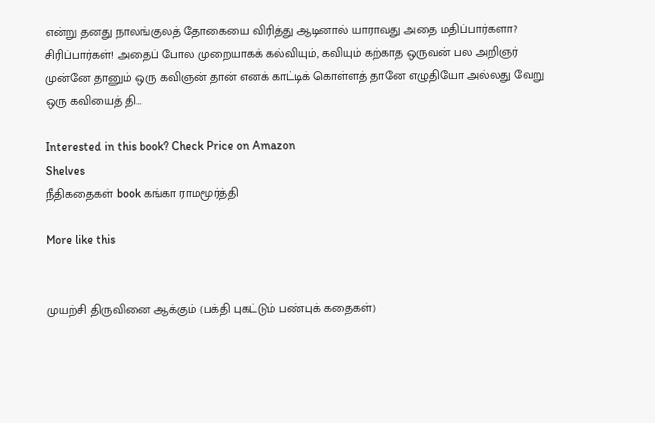என்று தனது நாலங்குலத் தோகையை விரித்து ஆடினால் யாராவது அதை மதிப்பார்களா? சிரிப்பார்கள்! அதைப் போல முறையாகக் கல்வியும், கவியும் கற்காத ஒருவன் பல அறிஞர் முன்னே தானும் ஒரு கவிஞன் தான் எனக் காட்டிக் கொள்ளத் தானே எழுதியோ அல்லது வேறு ஒரு கவியைத் தி…

Interested in this book? Check Price on Amazon
Shelves
நீதிகதைகள் book கங்கா ராமமூர்த்தி

More like this


முயற்சி திருவினை ஆக்கும் (பக்தி புகட்டும் பண்புக் கதைகள்)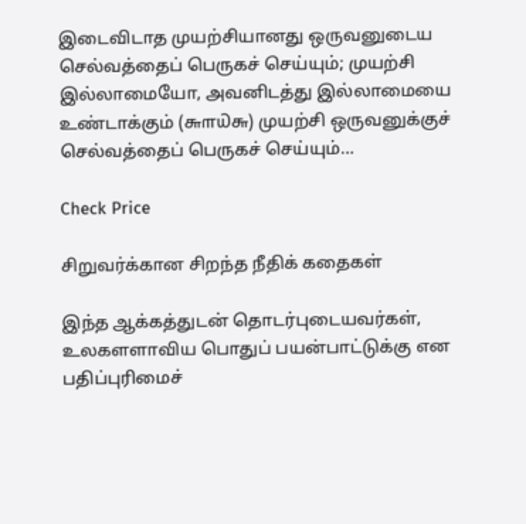இடைவிடாத முயற்சியானது ஒருவனுடைய செல்வத்தைப் பெருகச் செய்யும்; முயற்சி இல்லாமையோ, அவனிடத்து இல்லாமையை உண்டாக்கும் (௬௱௰௬) முயற்சி ஒருவனுக்குச் செல்வத்தைப் பெருகச் செய்யும்…

Check Price

சிறுவர்க்கான சிறந்த நீதிக் கதைகள்

இந்த ஆக்கத்துடன் தொடர்புடையவர்கள், உலகளளாவிய பொதுப் பயன்பாட்டுக்கு என பதிப்புரிமைச்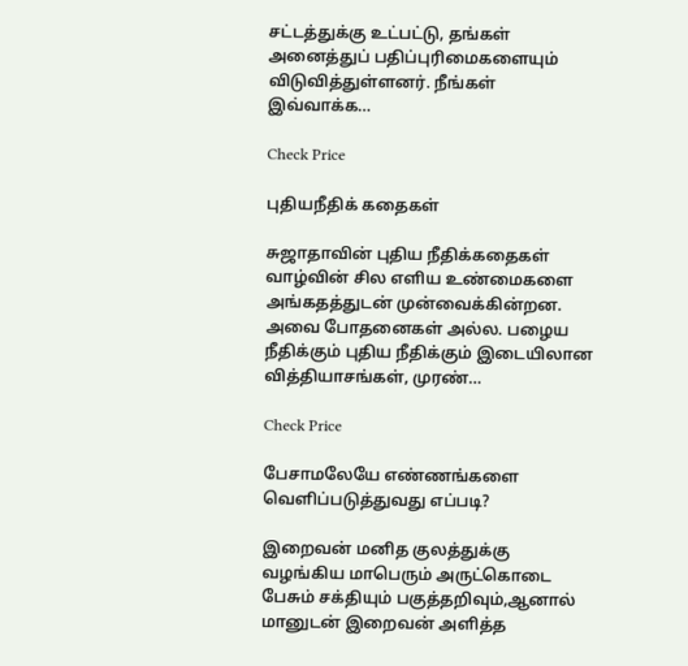சட்டத்துக்கு உட்பட்டு, தங்கள் அனைத்துப் பதிப்புரிமைகளையும் விடுவித்துள்ளனர். நீங்கள் இவ்வாக்க…

Check Price

புதியநீதிக் கதைகள்

சுஜாதாவின் புதிய நீதிக்கதைகள் வாழ்வின் சில எளிய உண்மைகளை அங்கதத்துடன் முன்வைக்கின்றன. அவை போதனைகள் அல்ல. பழைய நீதிக்கும் புதிய நீதிக்கும் இடையிலான வித்தியாசங்கள், முரண்…

Check Price

பேசாமலேயே எண்ணங்களை வெளிப்படுத்துவது எப்படி?

இறைவன் மனித குலத்துக்கு வழங்கிய மாபெரும் அருட்கொடை பேசும் சக்தியும் பகுத்தறிவும்,ஆனால் மானுடன் இறைவன் அளித்த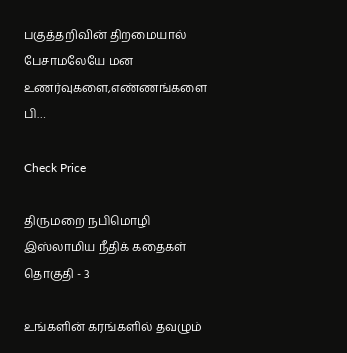பகுத்தறிவின் திறமையால் பேசாமலேயே மன உணர்வுகளை,எண்ணங்களை பி…

Check Price

திருமறை நபிமொழி இஸ்லாமிய நீதிக் கதைகள் தொகுதி - 3

உங்களின் கரங்களில் தவழும்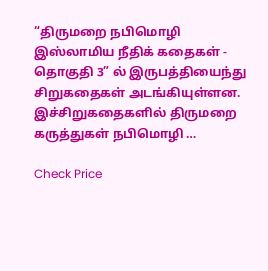“திருமறை நபிமொழி இஸ்லாமிய நீதிக் கதைகள் - தொகுதி 3” ல் இருபத்தியைந்து சிறுகதைகள் அடங்கியுள்ளன. இச்சிறுகதைகளில் திருமறை கருத்துகள் நபிமொழி …

Check Price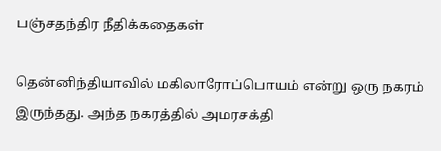பஞ்சதந்திர நீதிக்கதைகள்

தென்னிந்தியாவில் மகிலாரோப்பொயம் என்று ஒரு நகரம் இருந்தது. அந்த நகரத்தில் அமரசக்தி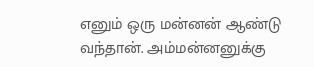எனும் ஒரு மன்னன் ஆண்டு வந்தான். அம்மன்னனுக்கு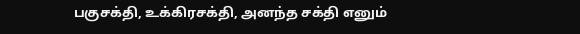பகுசக்தி, உக்கிரசக்தி, அனந்த சக்தி எனும்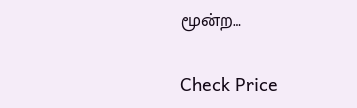மூன்ற…

Check Price